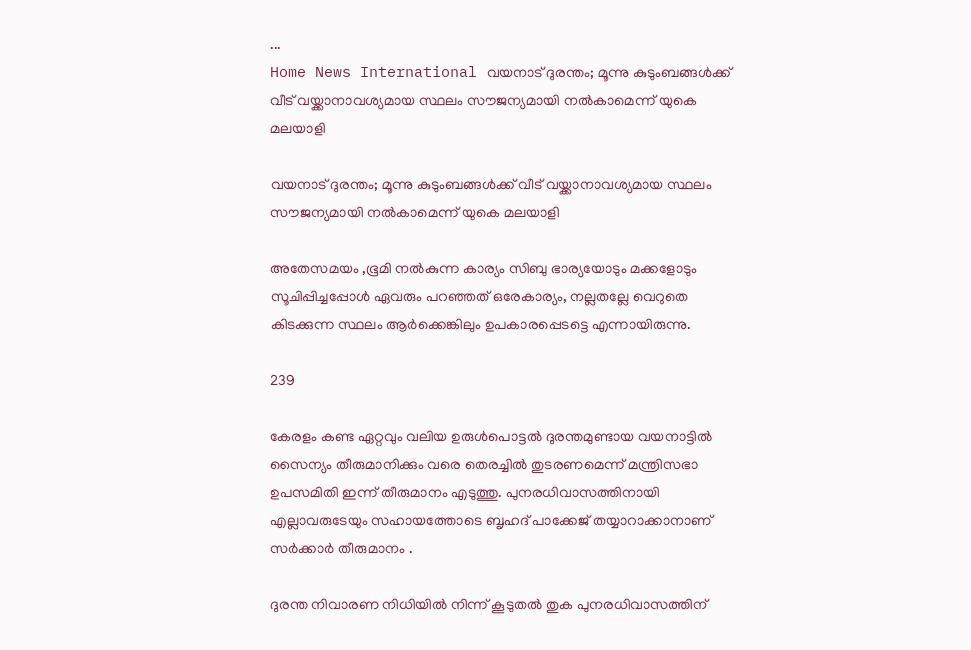...
Home News International വയനാട് ദുരന്തം; മൂന്നു കുടുംബങ്ങള്‍ക്ക് വീട് വയ്ക്കാനാവശ്യമായ സ്ഥലം സൗജന്യമായി നല്‍കാമെന്ന് യുകെ മലയാളി

വയനാട് ദുരന്തം; മൂന്നു കുടുംബങ്ങള്‍ക്ക് വീട് വയ്ക്കാനാവശ്യമായ സ്ഥലം സൗജന്യമായി നല്‍കാമെന്ന് യുകെ മലയാളി

അതേസമയം ,ഭൂമി നല്‍കുന്ന കാര്യം സിബു ഭാര്യയോടും മക്കളോടും സൂചിപ്പിച്ചപ്പോള്‍ ഏവരും പറഞ്ഞത് ഒരേകാര്യം, നല്ലതല്ലേ വെറുതെ കിടക്കുന്ന സ്ഥലം ആര്‍ക്കെങ്കിലും ഉപകാരപ്പെടട്ടെ എന്നായിരുന്നു.

239

കേരളം കണ്ട ഏറ്റവും വലിയ ഉരുൾപൊട്ടൽ ദുരന്തമുണ്ടായ വയനാട്ടിൽ സൈന്യം തീരുമാനിക്കും വരെ തെരച്ചിൽ തുടരണമെന്ന് മന്ത്രിസഭാ ഉപസമിതി ഇന്ന് തീരുമാനം എടുത്തു. പുനരധിവാസത്തിനായി എല്ലാവരുടേയും സഹായത്തോടെ ബൃഹദ് പാക്കേജ് തയ്യാറാക്കാനാണ് സർക്കാർ തീരുമാനം .

ദുരന്ത നിവാരണ നിധിയിൽ നിന്ന് കൂടുതൽ തുക പുനരധിവാസത്തിന്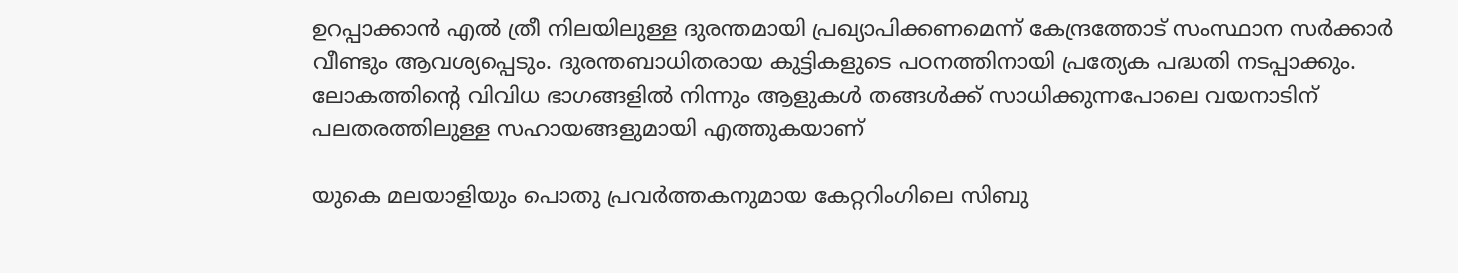ഉറപ്പാക്കാൻ എൽ ത്രീ നിലയിലുള്ള ദുരന്തമായി പ്രഖ്യാപിക്കണമെന്ന് കേന്ദ്രത്തോട് സംസ്ഥാന സർക്കാർ വീണ്ടും ആവശ്യപ്പെടും. ദുരന്തബാധിതരായ കുട്ടികളുടെ പഠനത്തിനായി പ്രത്യേക പദ്ധതി നടപ്പാക്കും. ലോകത്തിന്റെ വിവിധ ഭാഗങ്ങളിൽ നിന്നും ആളുകൾ തങ്ങൾക്ക് സാധിക്കുന്നപോലെ വയനാടിന് പലതരത്തിലുള്ള സഹായങ്ങളുമായി എത്തുകയാണ്

യുകെ മലയാളിയും പൊതു പ്രവര്‍ത്തകനുമായ കേറ്ററിംഗിലെ സിബു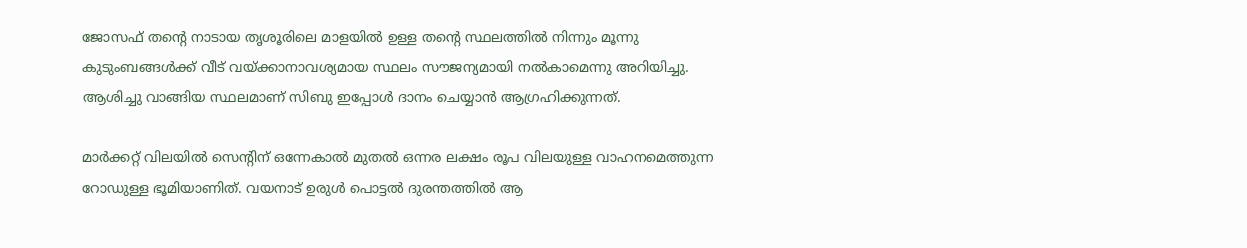ജോസഫ് തന്റെ നാടായ തൃശൂരിലെ മാളയില്‍ ഉള്ള തന്റെ സ്ഥലത്തില്‍ നിന്നും മൂന്നു കുടുംബങ്ങള്‍ക്ക് വീട് വയ്ക്കാനാവശ്യമായ സ്ഥലം സൗജന്യമായി നല്‍കാമെന്നു അറിയിച്ചു. ആശിച്ചു വാങ്ങിയ സ്ഥലമാണ് സിബു ഇപ്പോള്‍ ദാനം ചെയ്യാന്‍ ആഗ്രഹിക്കുന്നത്.

മാർക്കറ്റ് വിലയിൽ സെന്റിന് ഒന്നേകാല്‍ മുതല്‍ ഒന്നര ലക്ഷം രൂപ വിലയുള്ള വാഹനമെത്തുന്ന റോഡുള്ള ഭൂമിയാണിത്. വയനാട് ഉരുൾ പൊട്ടൽ ദുരന്തത്തില്‍ ആ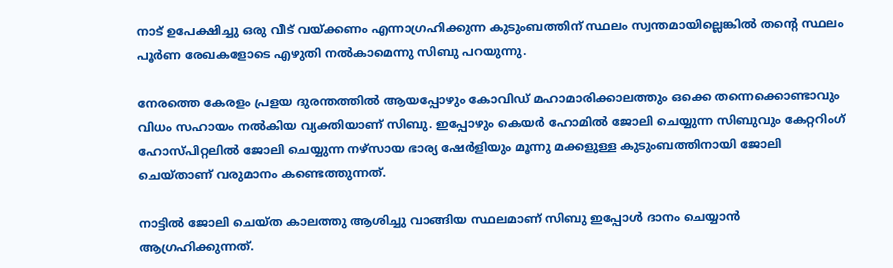നാട് ഉപേക്ഷിച്ചു ഒരു വീട് വയ്ക്കണം എന്നാഗ്രഹിക്കുന്ന കുടുംബത്തിന് സ്ഥലം സ്വന്തമായില്ലെങ്കില്‍ തന്റെ സ്ഥലം പൂര്‍ണ രേഖകളോടെ എഴുതി നല്‍കാമെന്നു സിബു പറയുന്നു.

നേരത്തെ കേരളം പ്രളയ ദുരന്തത്തിൽ ആയപ്പോഴും കോവിഡ് മഹാമാരിക്കാലത്തും ഒക്കെ തന്നെക്കൊണ്ടാവും വിധം സഹായം നല്‍കിയ വ്യക്തിയാണ് സിബു. ഇപ്പോഴും കെയര്‍ ഹോമില്‍ ജോലി ചെയ്യുന്ന സിബുവും കേറ്ററിംഗ് ഹോസ്പിറ്റലില്‍ ജോലി ചെയ്യുന്ന നഴ്സായ ഭാര്യ ഷേര്‍ളിയും മൂന്നു മക്കളുള്ള കുടുംബത്തിനായി ജോലി ചെയ്താണ് വരുമാനം കണ്ടെത്തുന്നത്.

നാട്ടില്‍ ജോലി ചെയ്ത കാലത്തു ആശിച്ചു വാങ്ങിയ സ്ഥലമാണ് സിബു ഇപ്പോള്‍ ദാനം ചെയ്യാന്‍ ആഗ്രഹിക്കുന്നത്.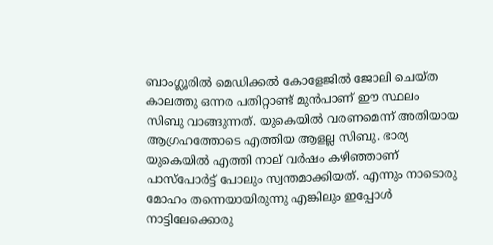ബാംഗ്ലൂരില്‍ മെഡിക്കല്‍ കോളേജില്‍ ജോലി ചെയ്ത കാലത്തു ഒന്നര പതിറ്റാണ്ട് മുന്‍പാണ് ഈ സ്ഥലം സിബു വാങ്ങുന്നത്. യുകെയില്‍ വരണമെന്ന് അതിയായ ആഗ്രഹത്തോടെ എത്തിയ ആളല്ല സിബു. ഭാര്യ യുകെയില്‍ എത്തി നാല് വര്‍ഷം കഴിഞ്ഞാണ് പാസ്പോർട്ട് പോലും സ്വന്തമാക്കിയത്. എന്നും നാടൊരു മോഹം തന്നെയായിരുന്നു എങ്കിലും ഇപ്പോള്‍ നാട്ടിലേക്കൊരു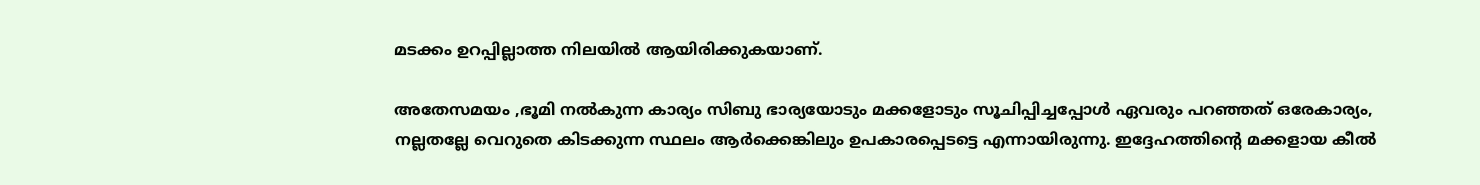മടക്കം ഉറപ്പില്ലാത്ത നിലയില്‍ ആയിരിക്കുകയാണ്.

അതേസമയം ,ഭൂമി നല്‍കുന്ന കാര്യം സിബു ഭാര്യയോടും മക്കളോടും സൂചിപ്പിച്ചപ്പോള്‍ ഏവരും പറഞ്ഞത് ഒരേകാര്യം, നല്ലതല്ലേ വെറുതെ കിടക്കുന്ന സ്ഥലം ആര്‍ക്കെങ്കിലും ഉപകാരപ്പെടട്ടെ എന്നായിരുന്നു. ഇദ്ദേഹത്തിന്റെ മക്കളായ കീല്‍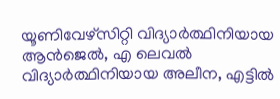യൂണിവേഴ്സിറ്റി വിദ്യാര്‍ത്ഥിനിയായ ആന്‍ജെല്‍, എ ലെവല്‍ വിദ്യാര്‍ത്ഥിനിയായ അലീന, എട്ടില്‍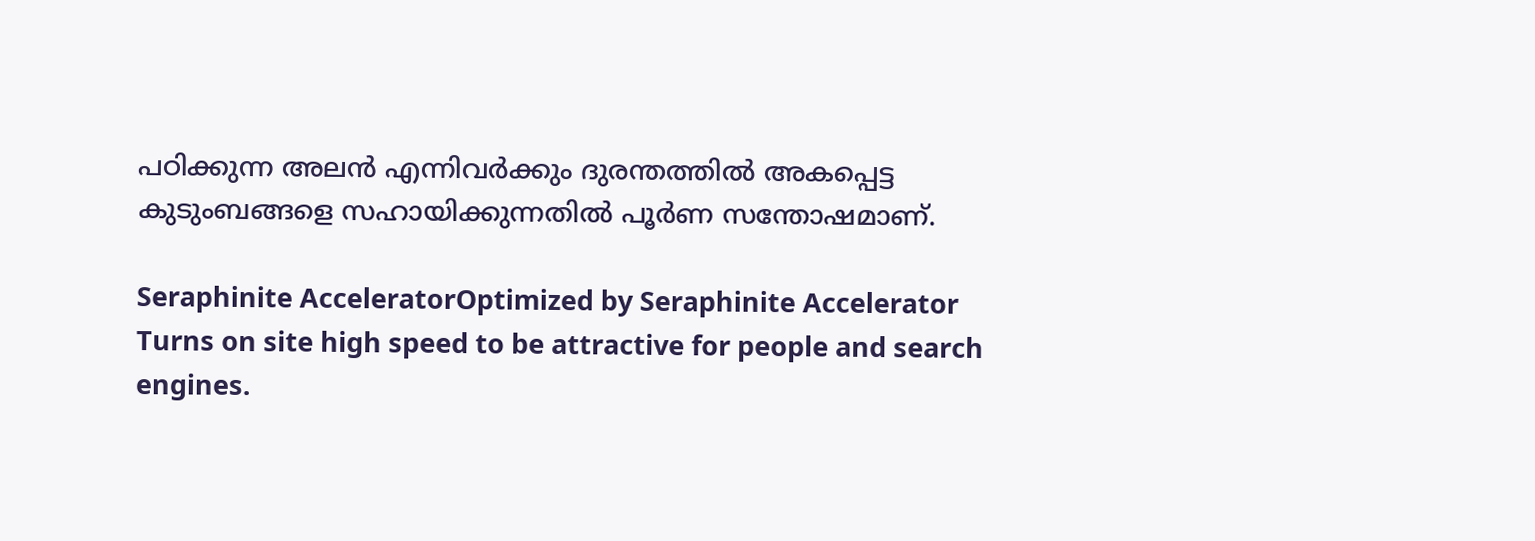പഠിക്കുന്ന അലന്‍ എന്നിവര്‍ക്കും ദുരന്തത്തില്‍ അകപ്പെട്ട കുടുംബങ്ങളെ സഹായിക്കുന്നതില്‍ പൂര്‍ണ സന്തോഷമാണ്.

Seraphinite AcceleratorOptimized by Seraphinite Accelerator
Turns on site high speed to be attractive for people and search engines.